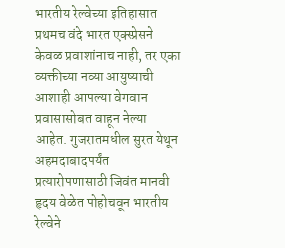भारतीय रेल्वेच्या इतिहासात प्रथमच वंदे भारत एक्स्प्रेसने केवळ प्रवाशांनाच नाही, तर एका व्यक्तीच्या नव्या आयुष्याची आशाही आपल्या वेगवान प्रवासासोबत वाहून नेल्या आहेत. गुजरातमधील सुरत येथून अहमदाबादपर्यंत प्रत्यारोपणासाठी जिवंत मानवी हृदय वेळेत पोहोचवून भारतीय रेल्वेने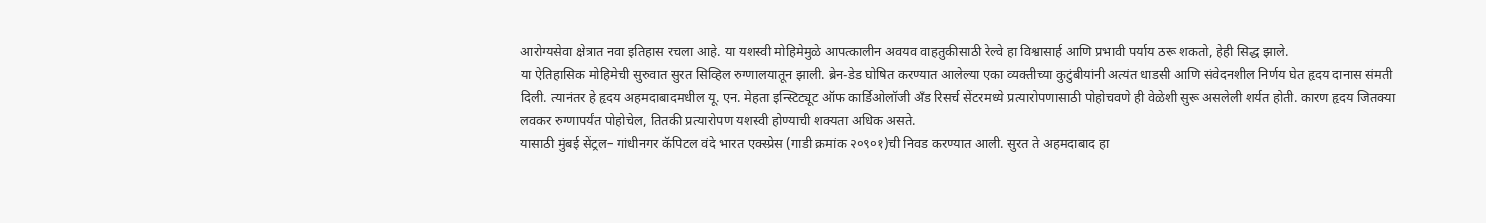आरोग्यसेवा क्षेत्रात नवा इतिहास रचला आहे. या यशस्वी मोहिमेमुळे आपत्कालीन अवयव वाहतुकीसाठी रेल्वे हा विश्वासार्ह आणि प्रभावी पर्याय ठरू शकतो, हेही सिद्ध झाले.
या ऐतिहासिक मोहिमेची सुरुवात सुरत सिव्हिल रुग्णालयातून झाली. ब्रेन-डेड घोषित करण्यात आलेल्या एका व्यक्तीच्या कुटुंबीयांनी अत्यंत धाडसी आणि संवेदनशील निर्णय घेत हृदय दानास संमती दिली. त्यानंतर हे हृदय अहमदाबादमधील यू. एन. मेहता इन्स्टिट्यूट ऑफ कार्डिओलॉजी अँड रिसर्च सेंटरमध्ये प्रत्यारोपणासाठी पोहोचवणे ही वेळेशी सुरू असलेली शर्यत होती. कारण हृदय जितक्या लवकर रुग्णापर्यंत पोहोचेल, तितकी प्रत्यारोपण यशस्वी होण्याची शक्यता अधिक असते.
यासाठी मुंबई सेंट्रल– गांधीनगर कॅपिटल वंदे भारत एक्स्प्रेस (गाडी क्रमांक २०९०१)ची निवड करण्यात आली. सुरत ते अहमदाबाद हा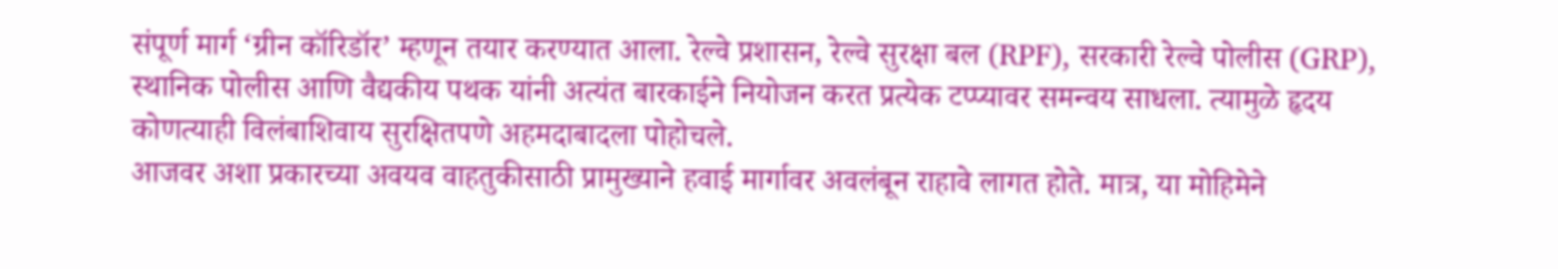संपूर्ण मार्ग ‘ग्रीन कॉरिडॉर’ म्हणून तयार करण्यात आला. रेल्वे प्रशासन, रेल्वे सुरक्षा बल (RPF), सरकारी रेल्वे पोलीस (GRP), स्थानिक पोलीस आणि वैद्यकीय पथक यांनी अत्यंत बारकाईने नियोजन करत प्रत्येक टप्प्यावर समन्वय साधला. त्यामुळे हृदय कोणत्याही विलंबाशिवाय सुरक्षितपणे अहमदाबादला पोहोचले.
आजवर अशा प्रकारच्या अवयव वाहतुकीसाठी प्रामुख्याने हवाई मार्गावर अवलंबून राहावे लागत होते. मात्र, या मोहिमेने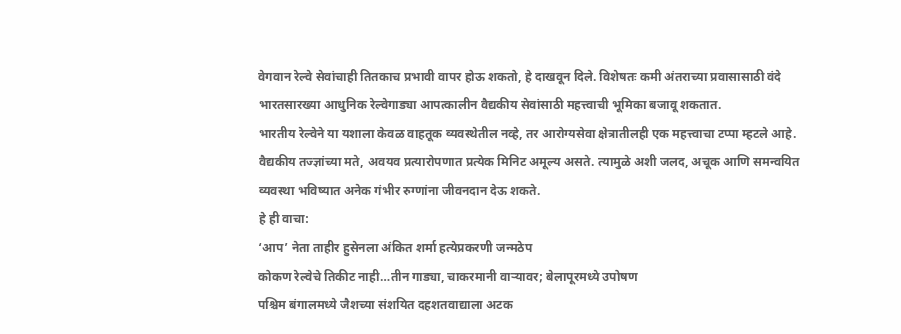वेगवान रेल्वे सेवांचाही तितकाच प्रभावी वापर होऊ शकतो, हे दाखवून दिले. विशेषतः कमी अंतराच्या प्रवासासाठी वंदे भारतसारख्या आधुनिक रेल्वेगाड्या आपत्कालीन वैद्यकीय सेवांसाठी महत्त्वाची भूमिका बजावू शकतात.
भारतीय रेल्वेने या यशाला केवळ वाहतूक व्यवस्थेतील नव्हे, तर आरोग्यसेवा क्षेत्रातीलही एक महत्त्वाचा टप्पा म्हटले आहे. वैद्यकीय तज्ज्ञांच्या मते, अवयव प्रत्यारोपणात प्रत्येक मिनिट अमूल्य असते. त्यामुळे अशी जलद, अचूक आणि समन्वयित व्यवस्था भविष्यात अनेक गंभीर रुग्णांना जीवनदान देऊ शकते.
हे ही वाचा:
‘आप’ नेता ताहीर हुसेनला अंकित शर्मा हत्येप्रकरणी जन्मठेप
कोकण रेल्वेचे तिकीट नाही…तीन गाड्या, चाकरमानी वाऱ्यावर; बेलापूरमध्ये उपोषण
पश्चिम बंगालमध्ये जैशच्या संशयित दहशतवाद्याला अटक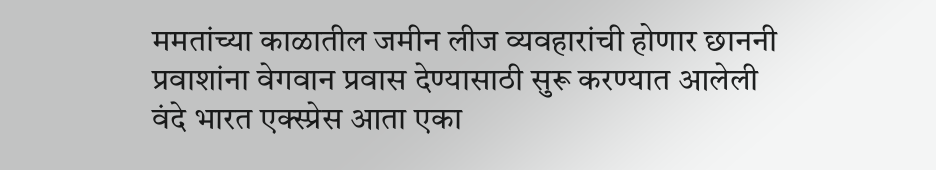ममतांच्या काळातील जमीन लीज व्यवहारांची होणार छाननी
प्रवाशांना वेगवान प्रवास देण्यासाठी सुरू करण्यात आलेली वंदे भारत एक्स्प्रेस आता एका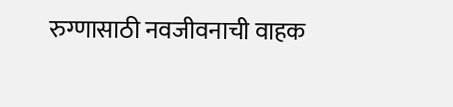रुग्णासाठी नवजीवनाची वाहक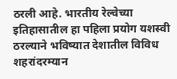ठरली आहे. भारतीय रेल्वेच्या इतिहासातील हा पहिला प्रयोग यशस्वी ठरल्याने भविष्यात देशातील विविध शहरांदरम्यान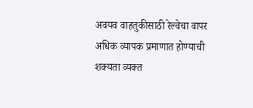अवयव वाहतुकीसाठी रेल्वेचा वापर अधिक व्यापक प्रमाणात होण्याची शक्यता व्यक्त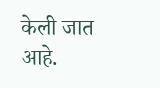केली जात आहे.